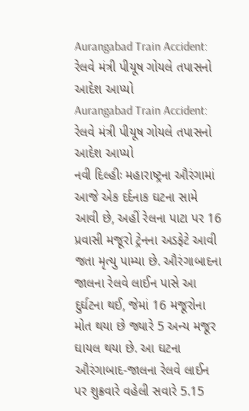Aurangabad Train Accident: રેલવે મંત્રી પીયૂષ ગોયલે તપાસનો આદેશ આપ્યો
Aurangabad Train Accident: રેલવે મંત્રી પીયૂષ ગોયલે તપાસનો આદેશ આપ્યો
નવી દિલ્હીઃ મહારાષ્ટ્રના ઔરંગામાં આજે એક દર્દનાક ઘટના સામે આવી છે, અહીં રેલના પાટા પર 16 પ્રવાસી મજૂરો ટ્રેનના અડફેટે આવી જતા મૃત્યુ પામ્યા છે. ઔરંગાબાદના જાલના રેલવે લાઈન પાસે આ દુર્ઘટના થઈ, જેમાં 16 મજૂરોના મોત થયા છે જ્યારે 5 અન્ય મજૂર ઘાયલ થયા છે. આ ઘટના ઔરંગાબાદ-જાલના રેલવે લાઈન પર શુક્રવારે વહેલી સવારે 5.15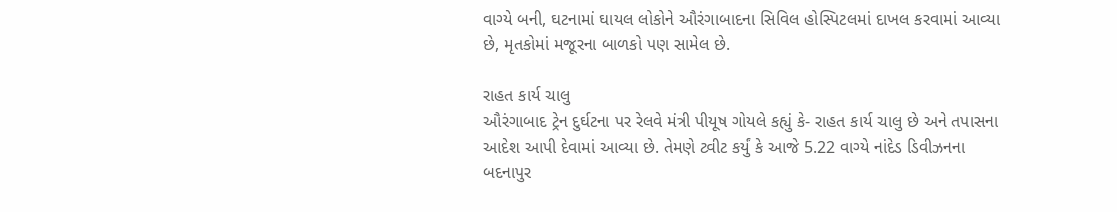વાગ્યે બની, ઘટનામાં ઘાયલ લોકોને ઔરંગાબાદના સિવિલ હોસ્પિટલમાં દાખલ કરવામાં આવ્યા છે, મૃતકોમાં મજૂરના બાળકો પણ સામેલ છે.

રાહત કાર્ય ચાલુ
ઔરંગાબાદ ટ્રેન દુર્ઘટના પર રેલવે મંત્રી પીયૂષ ગોયલે કહ્યું કે- રાહત કાર્ય ચાલુ છે અને તપાસના આદેશ આપી દેવામાં આવ્યા છે. તેમણે ટ્વીટ કર્યું કે આજે 5.22 વાગ્યે નાંદેડ ડિવીઝનના બદનાપુર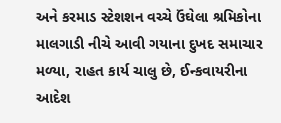અને કરમાડ સ્ટેશશન વચ્ચે ઉંઘેલા શ્રમિકોના માલગાડી નીચે આવી ગયાના દુખદ સમાચાર મળ્યા, રાહત કાર્ય ચાલુ છે, ઈન્કવાયરીના આદેશ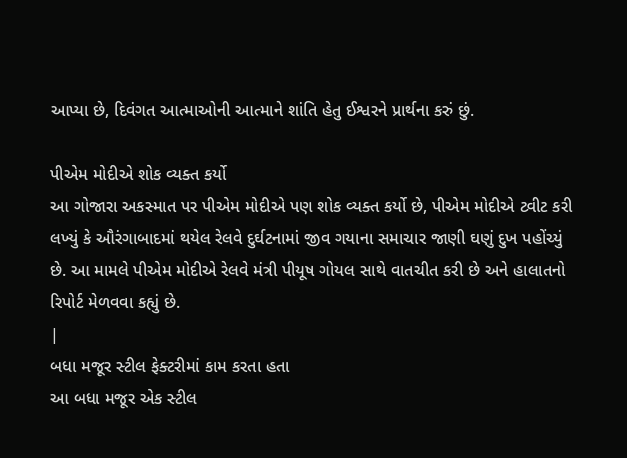આપ્યા છે, દિવંગત આત્માઓની આત્માને શાંતિ હેતુ ઈશ્વરને પ્રાર્થના કરું છું.

પીએમ મોદીએ શોક વ્યક્ત કર્યો
આ ગોજારા અકસ્માત પર પીએમ મોદીએ પણ શોક વ્યક્ત કર્યો છે, પીએમ મોદીએ ટ્વીટ કરી લખ્યું કે ઔરંગાબાદમાં થયેલ રેલવે દુર્ઘટનામાં જીવ ગયાના સમાચાર જાણી ઘણું દુખ પહોંચ્યું છે. આ મામલે પીએમ મોદીએ રેલવે મંત્રી પીયૂષ ગોયલ સાથે વાતચીત કરી છે અને હાલાતનો રિપોર્ટ મેળવવા કહ્યું છે.
|
બધા મજૂર સ્ટીલ ફેક્ટરીમાં કામ કરતા હતા
આ બધા મજૂર એક સ્ટીલ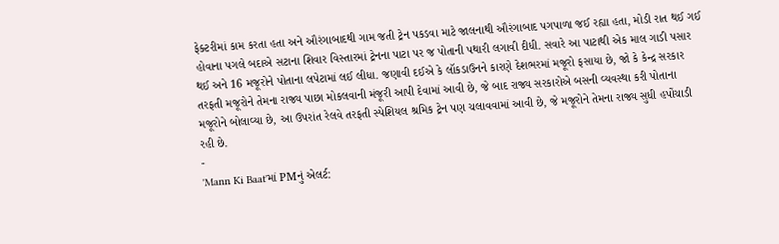ફેક્ટરીમાં કામ કરતા હતા અને ઔરંગાબાદથી ગામ જતી ટ્રેન પકડવા માટે જાલનાથી ઔરંગાબાદ પગપાળા જઈ રહ્યા હતા, મોડી રાત થઈ ગઈ હોવાના પગલે બદાએ સટાના શિવાર વિસ્તારમાં ટ્રેનના પાટા પર જ પોતાની પથારી લગાવી દીધી. સવારે આ પાટાથી એક માલ ગાડી પસાર થઈ અને 16 મજૂરોને પોતાના લપેટામાં લઈ લીધા. જણાવી દઈએ કે લૉકડાઉનને કારણે દેશભરમાં મજૂરો ફસાયા છે, જો કે કેન્દ્ર સરકાર તરફતી મજૂરોને તેમના રાજ્ય પાછા મોકલવાની મંજૂરી આપી દેવામાં આવી છે, જે બાદ રાજ્ય સરકારોએ બસની વ્યવસ્થા કરી પોતાના મજૂરોને બોલાવ્યા છે, આ ઉપરાંત રેલવે તરફતી સ્પેશિયલ શ્રમિક ટ્રેન પણ ચલાવવામાં આવી છે, જે મજૂરોને તેમના રાજ્ય સુધી હપોંચાડી રહી છે.
-
'Mann Ki Baat'માં PMનું એલર્ટ: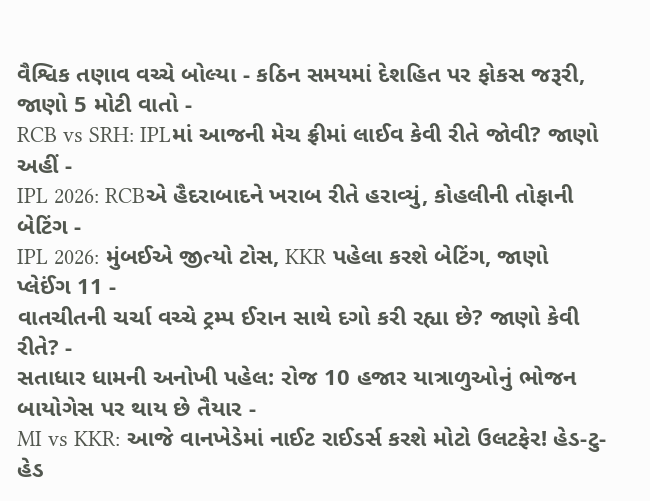વૈશ્વિક તણાવ વચ્ચે બોલ્યા - કઠિન સમયમાં દેશહિત પર ફોકસ જરૂરી, જાણો 5 મોટી વાતો -
RCB vs SRH: IPLમાં આજની મેચ ફ્રીમાં લાઈવ કેવી રીતે જોવી? જાણો અહીં -
IPL 2026: RCBએ હૈદરાબાદને ખરાબ રીતે હરાવ્યું, કોહલીની તોફાની બેટિંગ -
IPL 2026: મુંબઈએ જીત્યો ટોસ, KKR પહેલા કરશે બેટિંગ, જાણો પ્લેઈંગ 11 -
વાતચીતની ચર્ચા વચ્ચે ટ્રમ્પ ઈરાન સાથે દગો કરી રહ્યા છે? જાણો કેવી રીતે? -
સતાધાર ધામની અનોખી પહેલ: રોજ 10 હજાર યાત્રાળુઓનું ભોજન બાયોગેસ પર થાય છે તૈયાર -
MI vs KKR: આજે વાનખેડેમાં નાઈટ રાઈડર્સ કરશે મોટો ઉલટફેર! હેડ-ટુ-હેડ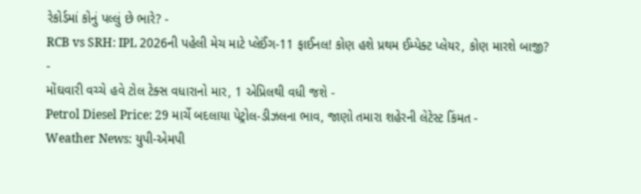રેકોર્ડમાં કોનું પલ્લું છે ભારે? -
RCB vs SRH: IPL 2026ની પહેલી મેચ માટે પ્લેઈંગ-11 ફાઈનલ! કોણ હશે પ્રથમ ઈમ્પેક્ટ પ્લેયર, કોણ મારશે બાજી? -
મોંઘવારી વચ્ચે હવે ટોલ ટેક્સ વધારાનો માર, 1 એપ્રિલથી વધી જશે -
Petrol Diesel Price: 29 માર્ચે બદલાયા પેટ્રોલ-ડીઝલના ભાવ, જાણો તમારા શહેરની લેટેસ્ટ કિંમત -
Weather News: યુપી-એમપી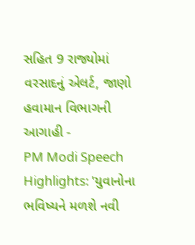સહિત 9 રાજ્યોમાં વરસાદનું એલર્ટ, જાણો હવામાન વિભાગની આગાહી -
PM Modi Speech Highlights: 'યુવાનોના ભવિષ્યને મળશે નવી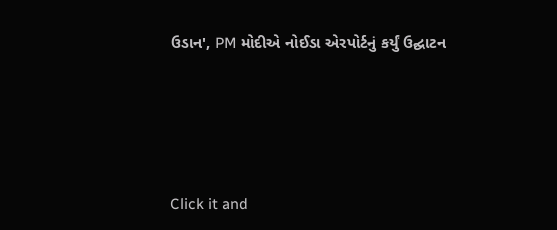ઉડાન', PM મોદીએ નોઈડા એરપોર્ટનું કર્યું ઉદ્ઘાટન






Click it and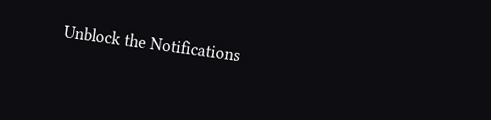Unblock the Notifications